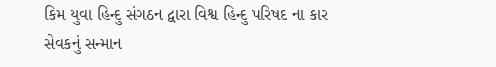કિમ યુવા હિન્દુ સંગઠન દ્વારા વિશ્વ હિન્દુ પરિષદ ના કાર સેવકનું સન્માન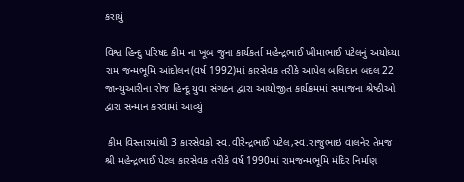કરાયું

વિશ્વ હિન્દુ પરિષદ કીમ ના ખૂબ જુના કાર્યકર્તા મહેન્દ્રભાઈ ખીમાભાઈ પટેલનું અયોધ્યા રામ જન્મભૂમિ આંદોલન(વર્ષ 1992)માં કારસેવક તરીકે આપેલ બલિદાન બદલ 22 જાન્યુઆરીના રોજ હિન્દૂ યુવા સંગઠન દ્વારા આયોજીત કાર્યક્રમમાં સમાજના શ્રેષ્ઠીઓ દ્વારા સન્માન કરવામાં આવ્યું

 કીમ વિસ્તારમાંથી 3 કારસેવકો સ્વ.વીરેન્દ્રભાઈ પટેલ,સ્વ.રાજુભાઇ વાલનેર તેમજ શ્રી મહેન્દ્રભાઈ પેટલ કારસેવક તરીકે વર્ષ 1990માં રામજન્મભૂમિ મંદિર નિર્માણ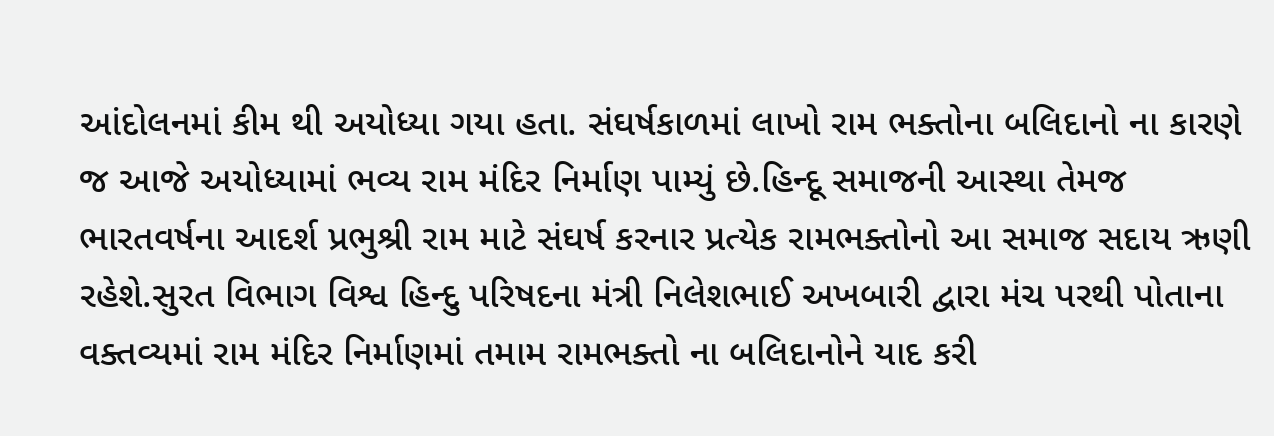આંદોલનમાં કીમ થી અયોધ્યા ગયા હતા. સંઘર્ષકાળમાં લાખો રામ ભક્તોના બલિદાનો ના કારણે જ આજે અયોધ્યામાં ભવ્ય રામ મંદિર નિર્માણ પામ્યું છે.હિન્દૂ સમાજની આસ્થા તેમજ ભારતવર્ષના આદર્શ પ્રભુશ્રી રામ માટે સંઘર્ષ કરનાર પ્રત્યેક રામભક્તોનો આ સમાજ સદાય ઋણી રહેશે.સુરત વિભાગ વિશ્વ હિન્દુ પરિષદના મંત્રી નિલેશભાઈ અખબારી દ્વારા મંચ પરથી પોતાના વક્તવ્યમાં રામ મંદિર નિર્માણમાં તમામ રામભક્તો ના બલિદાનોને યાદ કરી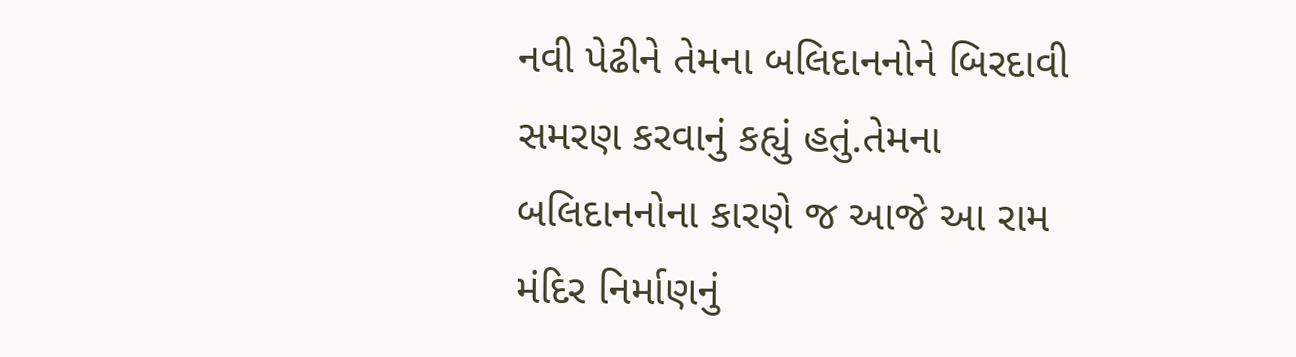નવી પેઢીને તેમના બલિદાનનોને બિરદાવી સમરણ કરવાનું કહ્યું હતું.તેમના બલિદાનનોના કારણે જ આજે આ રામ મંદિર નિર્માણનું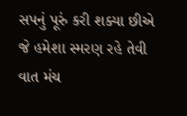સપનું પૂરું કરી શક્યા છીએ જે હમેશા સ્મરણ રહે તેવી વાત મંચ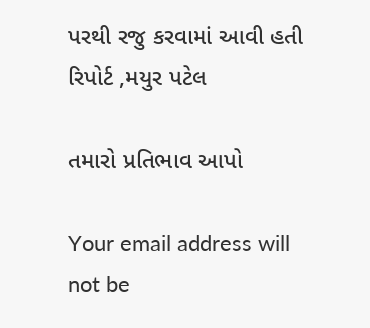પરથી રજુ કરવામાં આવી હતી
રિપોર્ટ ,મયુર પટેલ

તમારો પ્રતિભાવ આપો

Your email address will not be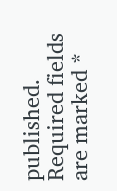published. Required fields are marked *